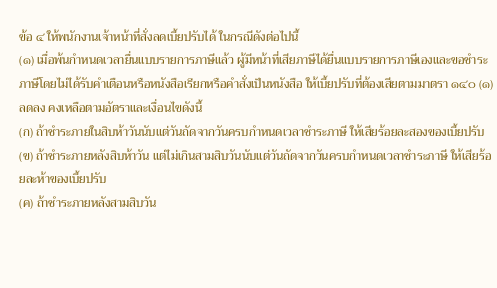ข้อ ๔ ให้พนักงานเจ้าหน้าที่สั่งลดเบี้ยปรับได้ ในกรณีดังต่อไปนี้
(๑) เมื่อพ้นกำหนดเวลายื่นแบบรายการภาษีแล้ว ผู้มีหน้าที่เสียภาษีได้ยื่นแบบรายการภาษีเองและขอชำระภาษีโดยไม่ได้รับคำเตือนหรือหนังสือเรียกหรือคำสั่งเป็นหนังสือ ให้เบี้ยปรับที่ต้องเสียตามมาตรา ๑๔๐ (๑) ลดลง คงเหลือตามอัตราและเงื่อนไขดังนี้
(ก) ถ้าชำระภายในสิบห้าวันนับแต่วันถัดจากวันครบกำหนดเวลาชำระภาษี ให้เสียร้อยละสองของเบี้ยปรับ
(ข) ถ้าชำระภายหลังสิบห้าวัน แต่ไม่เกินสามสิบวันนับแต่วันถัดจากวันครบกำหนดเวลาชำระภาษี ให้เสียร้อยละห้าของเบี้ยปรับ
(ค) ถ้าชำระภายหลังสามสิบวัน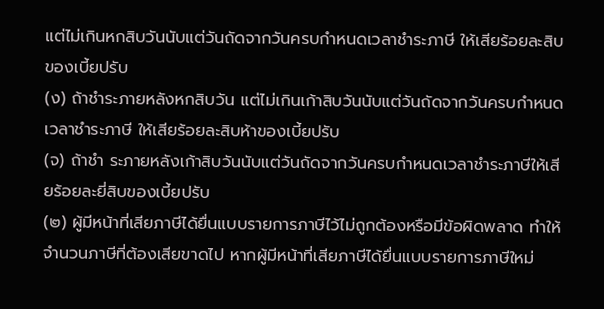แต่ไม่เกินหกสิบวันนับแต่วันถัดจากวันครบกำหนดเวลาชำระภาษี ให้เสียร้อยละสิบของเบี้ยปรับ
(ง) ถ้าชำระภายหลังหกสิบวัน แต่ไม่เกินเก้าสิบวันนับแต่วันถัดจากวันครบกำหนดเวลาชำระภาษี ให้เสียร้อยละสิบห้าของเบี้ยปรับ
(จ) ถ้าชำ ระภายหลังเก้าสิบวันนับแต่วันถัดจากวันครบกำหนดเวลาชำระภาษีให้เสียร้อยละยี่สิบของเบี้ยปรับ
(๒) ผู้มีหน้าที่เสียภาษีได้ยื่นแบบรายการภาษีไว้ไม่ถูกต้องหรือมีข้อผิดพลาด ทำให้จำนวนภาษีที่ต้องเสียขาดไป หากผู้มีหน้าที่เสียภาษีได้ยื่นแบบรายการภาษีใหม่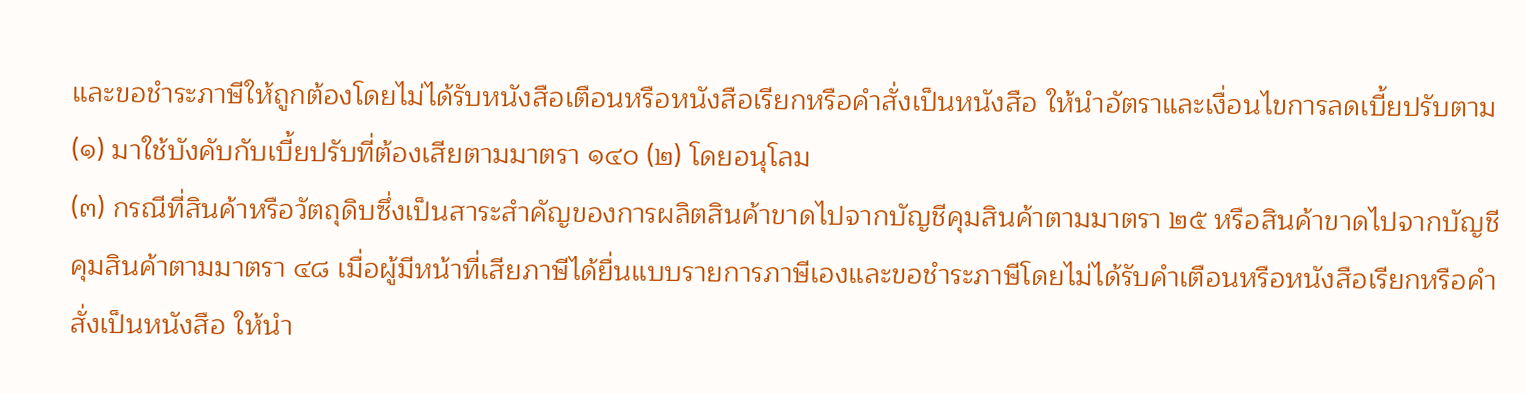และขอชำระภาษีให้ถูกต้องโดยไม่ได้รับหนังสือเตือนหรือหนังสือเรียกหรือคำสั่งเป็นหนังสือ ให้นำอัตราและเงื่อนไขการลดเบี้ยปรับตาม (๑) มาใช้บังคับกับเบี้ยปรับที่ต้องเสียตามมาตรา ๑๔๐ (๒) โดยอนุโลม
(๓) กรณีที่สินค้าหรือวัตถุดิบซึ่งเป็นสาระสำคัญของการผลิตสินค้าขาดไปจากบัญชีคุมสินค้าตามมาตรา ๒๕ หรือสินค้าขาดไปจากบัญชีคุมสินค้าตามมาตรา ๔๘ เมื่อผู้มีหน้าที่เสียภาษีได้ยื่นแบบรายการภาษีเองและขอชำระภาษีโดยไม่ได้รับคำเตือนหรือหนังสือเรียกหรือคำสั่งเป็นหนังสือ ให้นำ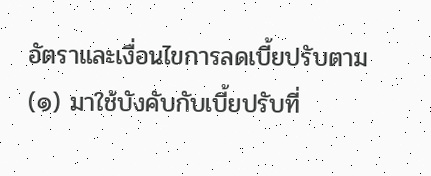อัตราและเงื่อนไขการลดเบี้ยปรับตาม (๑) มาใช้บังคับกับเบี้ยปรับที่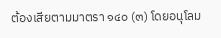ต้องเสียตามมาตรา ๑๔๐ (๓) โดยอนุโลม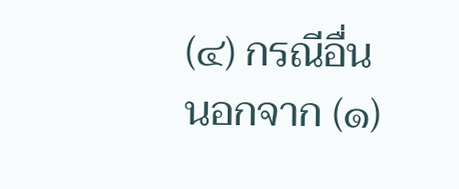(๔) กรณีอื่นนอกจาก (๑)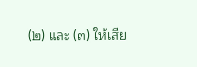(๒) และ (๓) ให้เสีย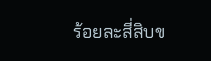ร้อยละสี่สิบข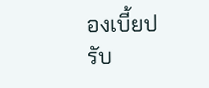องเบี้ยปรับ